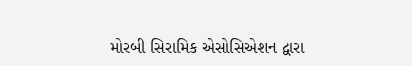મોરબી સિરામિક એસોસિએશન દ્વારા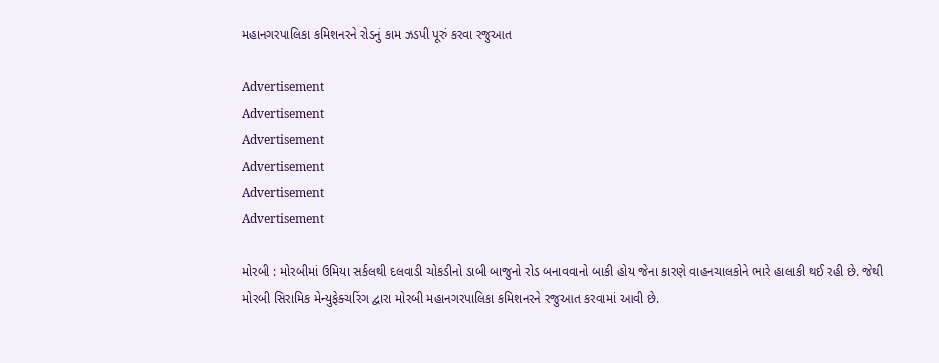મહાનગરપાલિકા કમિશનરને રોડનું કામ ઝડપી પૂરું કરવા રજુઆત

Advertisement
Advertisement
Advertisement
Advertisement
Advertisement
Advertisement

મોરબી : મોરબીમાં ઉમિયા સર્કલથી દલવાડી ચોકડીનો ડાબી બાજુનો રોડ બનાવવાનો બાકી હોય જેના કારણે વાહનચાલકોને ભારે હાલાકી થઈ રહી છે. જેથી મોરબી સિરામિક મેન્યુફેક્ચરિંગ દ્વારા મોરબી મહાનગરપાલિકા કમિશનરને રજુઆત કરવામાં આવી છે.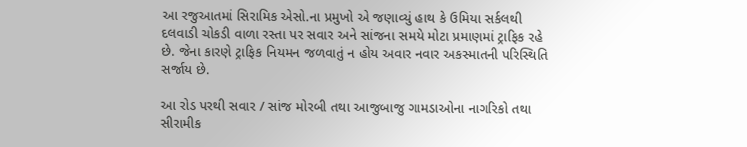આ રજુઆતમાં સિરામિક એસો.ના પ્રમુખો એ જણાવ્યું હાથ કે ઉમિયા સર્કલથી દલવાડી ચોકડી વાળા રસ્તા પર સવાર અને સાંજના સમયે મોટા પ્રમાણમાં ટ્રાફિક રહે છે. જેના કારણે ટ્રાફિક નિયમન જળવાતું ન હોય અવાર નવાર અકસ્માતની પરિસ્થિતિ સર્જાય છે.

આ રોડ પરથી સવાર / સાંજ મોરબી તથા આજુબાજુ ગામડાઓના નાગરિકો તથા સીરામીક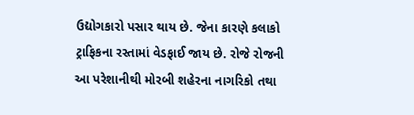ઉદ્યોગકારો પસાર થાય છે. જેના કારણે કલાકો ટ્રાફિકના રસ્તામાં વેડફાઈ જાય છે. રોજે રોજની આ પરેશાનીથી મોરબી શહેરના નાગરિકો તથા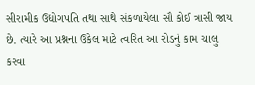સીરામીક ઉદ્યોગપતિ તથા સાથે સંકળાયેલા સૌ કોઈ ત્રાસી જાય છે. ત્યારે આ પ્રશ્નના ઉકેલ માટે ત્વરિત આ રોડનું કામ ચાલુ કરવા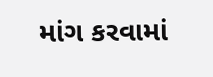માંગ કરવામાં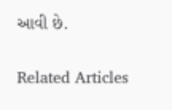આવી છે.

Related Articles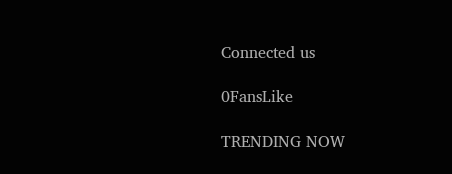Connected us

0FansLike

TRENDING NOW